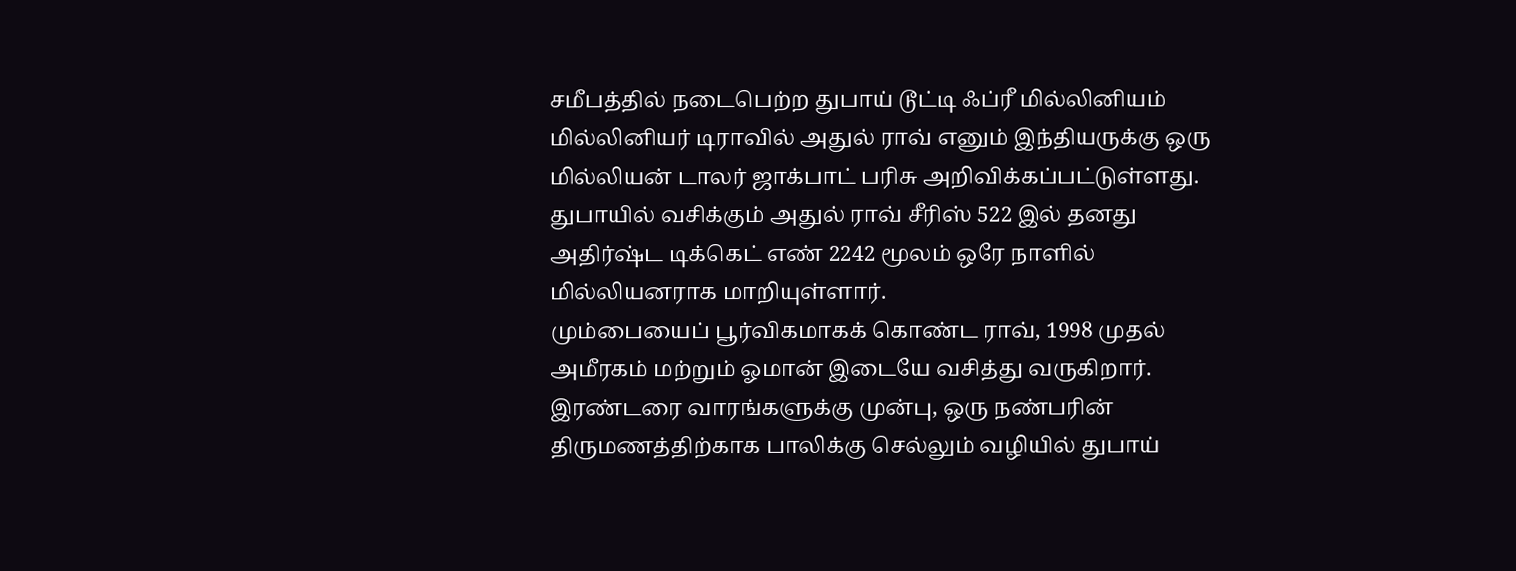சமீபத்தில் நடைபெற்ற துபாய் டூட்டி ஃப்ரீ மில்லினியம் மில்லினியர் டிராவில் அதுல் ராவ் எனும் இந்தியருக்கு ஒரு மில்லியன் டாலர் ஜாக்பாட் பரிசு அறிவிக்கப்பட்டுள்ளது. துபாயில் வசிக்கும் அதுல் ராவ் சீரிஸ் 522 இல் தனது அதிர்ஷ்ட டிக்கெட் எண் 2242 மூலம் ஒரே நாளில் மில்லியனராக மாறியுள்ளார்.
மும்பையைப் பூர்விகமாகக் கொண்ட ராவ், 1998 முதல் அமீரகம் மற்றும் ஓமான் இடையே வசித்து வருகிறார். இரண்டரை வாரங்களுக்கு முன்பு, ஒரு நண்பரின் திருமணத்திற்காக பாலிக்கு செல்லும் வழியில் துபாய்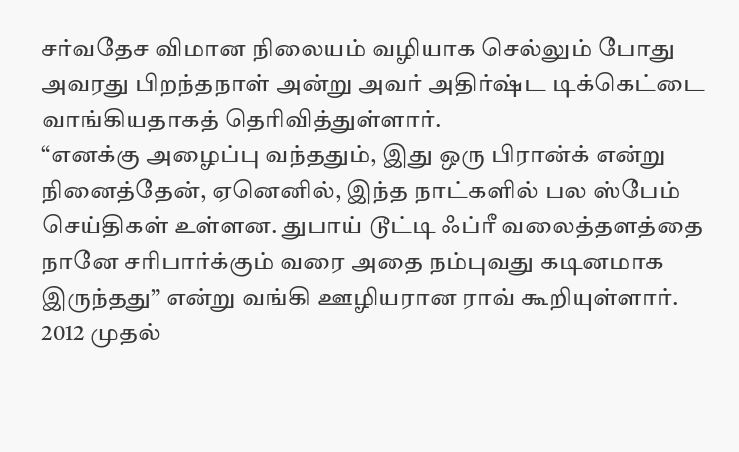சர்வதேச விமான நிலையம் வழியாக செல்லும் போது அவரது பிறந்தநாள் அன்று அவர் அதிர்ஷ்ட டிக்கெட்டை வாங்கியதாகத் தெரிவித்துள்ளார்.
“எனக்கு அழைப்பு வந்ததும், இது ஒரு பிரான்க் என்று நினைத்தேன், ஏனெனில், இந்த நாட்களில் பல ஸ்பேம் செய்திகள் உள்ளன. துபாய் டூட்டி ஃப்ரீ வலைத்தளத்தை நானே சரிபார்க்கும் வரை அதை நம்புவது கடினமாக இருந்தது” என்று வங்கி ஊழியரான ராவ் கூறியுள்ளார்.
2012 முதல்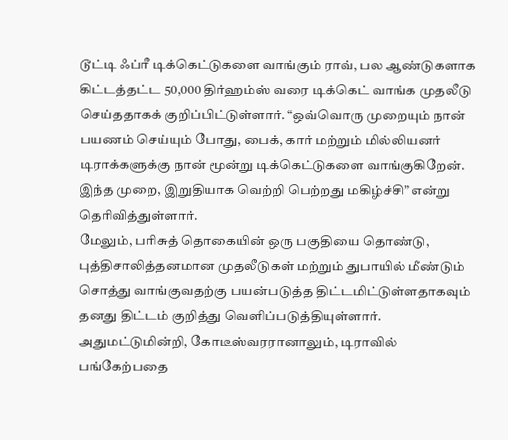டூட்டி ஃப்ரீ டிக்கெட்டுகளை வாங்கும் ராவ், பல ஆண்டுகளாக கிட்டத்தட்ட 50,000 திர்ஹம்ஸ் வரை டிக்கெட் வாங்க முதலீடு செய்ததாகக் குறிப்பிட்டுள்ளார். “ஒவ்வொரு முறையும் நான் பயணம் செய்யும் போது, பைக், கார் மற்றும் மில்லியனர் டிராக்களுக்கு நான் மூன்று டிக்கெட்டுகளை வாங்குகிறேன். இந்த முறை, இறுதியாக வெற்றி பெற்றது மகிழ்ச்சி” என்று தெரிவித்துள்ளார்.
மேலும், பரிசுத் தொகையின் ஒரு பகுதியை தொண்டு, புத்திசாலித்தனமான முதலீடுகள் மற்றும் துபாயில் மீண்டும் சொத்து வாங்குவதற்கு பயன்படுத்த திட்டமிட்டுள்ளதாகவும் தனது திட்டம் குறித்து வெளிப்படுத்தியுள்ளார். அதுமட்டுமின்றி, கோடீஸ்வரரானாலும், டிராவில் பங்கேற்பதை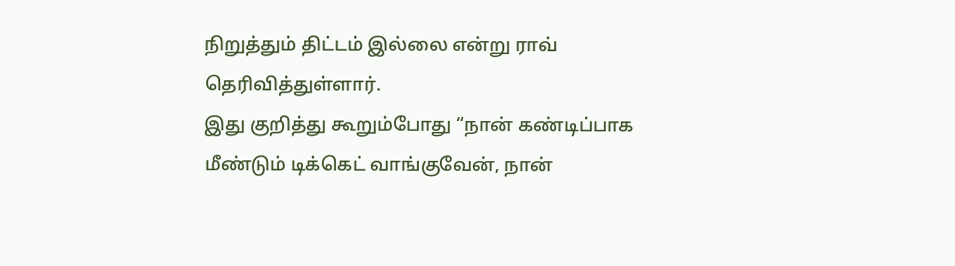நிறுத்தும் திட்டம் இல்லை என்று ராவ் தெரிவித்துள்ளார்.
இது குறித்து கூறும்போது “நான் கண்டிப்பாக மீண்டும் டிக்கெட் வாங்குவேன், நான்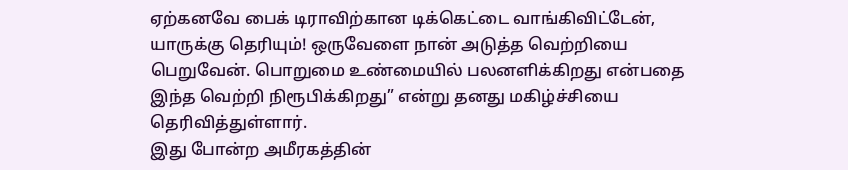ஏற்கனவே பைக் டிராவிற்கான டிக்கெட்டை வாங்கிவிட்டேன், யாருக்கு தெரியும்! ஒருவேளை நான் அடுத்த வெற்றியை பெறுவேன். பொறுமை உண்மையில் பலனளிக்கிறது என்பதை இந்த வெற்றி நிரூபிக்கிறது” என்று தனது மகிழ்ச்சியை தெரிவித்துள்ளார்.
இது போன்ற அமீரகத்தின்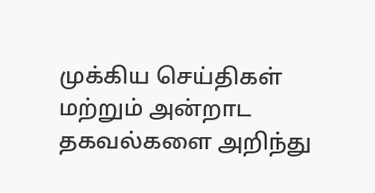முக்கிய செய்திகள் மற்றும் அன்றாட தகவல்களை அறிந்து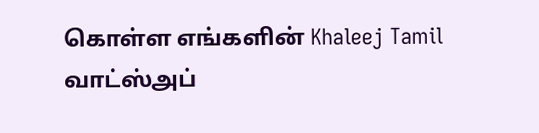கொள்ள எங்களின் Khaleej Tamil வாட்ஸ்அப்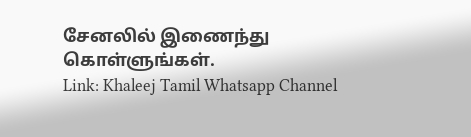சேனலில் இணைந்து கொள்ளுங்கள்.
Link: Khaleej Tamil Whatsapp Channel